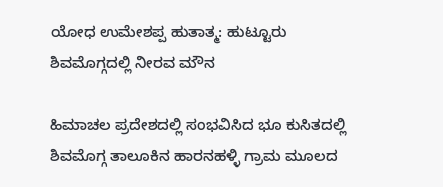ಯೋಧ ಉಮೇಶಪ್ಪ ಹುತಾತ್ಮ: ಹುಟ್ಟೂರು ಶಿವಮೊಗ್ಗದಲ್ಲಿ ನೀರವ ಮೌನ

ಹಿಮಾಚಲ ಪ್ರದೇಶದಲ್ಲಿ ಸಂಭವಿಸಿದ ಭೂ ಕುಸಿತದಲ್ಲಿ ಶಿವಮೊಗ್ಗ ತಾಲೂಕಿನ ಹಾರನಹಳ್ಳಿ ಗ್ರಾಮ ಮೂಲದ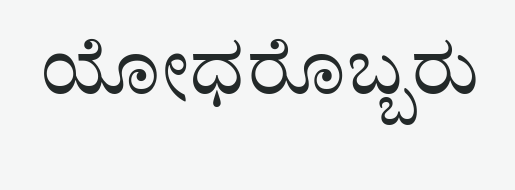ಯೋಧರೊಬ್ಬರು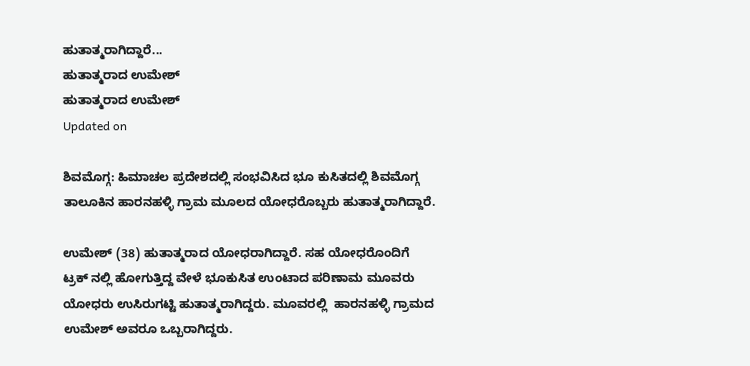ಹುತಾತ್ಮರಾಗಿದ್ದಾರೆ...
ಹುತಾತ್ಮರಾದ ಉಮೇಶ್
ಹುತಾತ್ಮರಾದ ಉಮೇಶ್
Updated on

ಶಿವಮೊಗ್ಗ: ಹಿಮಾಚಲ ಪ್ರದೇಶದಲ್ಲಿ ಸಂಭವಿಸಿದ ಭೂ ಕುಸಿತದಲ್ಲಿ ಶಿವಮೊಗ್ಗ ತಾಲೂಕಿನ ಹಾರನಹಳ್ಳಿ ಗ್ರಾಮ ಮೂಲದ ಯೋಧರೊಬ್ಬರು ಹುತಾತ್ಮರಾಗಿದ್ದಾರೆ.

ಉಮೇಶ್ (38) ಹುತಾತ್ಮರಾದ ಯೋಧರಾಗಿದ್ದಾರೆ. ಸಹ ಯೋಧರೊಂದಿಗೆ ಟ್ರಕ್ ನಲ್ಲಿ ಹೋಗುತ್ತಿದ್ದ ವೇಳೆ ಭೂಕುಸಿತ ಉಂಟಾದ ಪರಿಣಾಮ ಮೂವರು ಯೋಧರು ಉಸಿರುಗಟ್ಟಿ ಹುತಾತ್ಮರಾಗಿದ್ದರು. ಮೂವರಲ್ಲಿ  ಹಾರನಹಳ್ಳಿ ಗ್ರಾಮದ ಉಮೇಶ್ ಅವರೂ ಒಬ್ಬರಾಗಿದ್ದರು.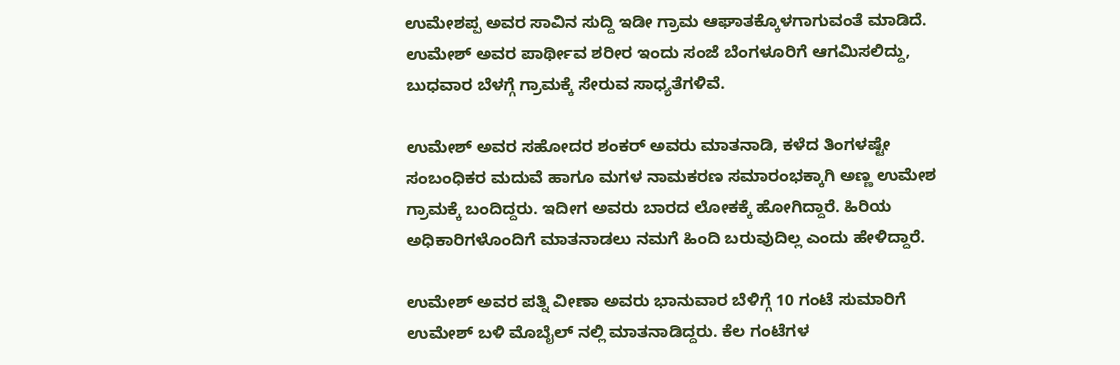ಉಮೇಶಪ್ಪ ಅವರ ಸಾವಿನ ಸುದ್ದಿ ಇಡೀ ಗ್ರಾಮ ಆಘಾತಕ್ಕೊಳಗಾಗುವಂತೆ ಮಾಡಿದೆ. ಉಮೇಶ್ ಅವರ ಪಾರ್ಥೀವ ಶರೀರ ಇಂದು ಸಂಜೆ ಬೆಂಗಳೂರಿಗೆ ಆಗಮಿಸಲಿದ್ದು, ಬುಧವಾರ ಬೆಳಗ್ಗೆ ಗ್ರಾಮಕ್ಕೆ ಸೇರುವ ಸಾಧ್ಯತೆಗಳಿವೆ.

ಉಮೇಶ್ ಅವರ ಸಹೋದರ ಶಂಕರ್ ಅವರು ಮಾತನಾಡಿ, ಕಳೆದ ತಿಂಗಳಷ್ಟೇ ಸಂಬಂಧಿಕರ ಮದುವೆ ಹಾಗೂ ಮಗಳ ನಾಮಕರಣ ಸಮಾರಂಭಕ್ಕಾಗಿ ಅಣ್ಣ ಉಮೇಶ ಗ್ರಾಮಕ್ಕೆ ಬಂದಿದ್ದರು. ಇದೀಗ ಅವರು ಬಾರದ ಲೋಕಕ್ಕೆ ಹೋಗಿದ್ದಾರೆ. ಹಿರಿಯ ಅಧಿಕಾರಿಗಳೊಂದಿಗೆ ಮಾತನಾಡಲು ನಮಗೆ ಹಿಂದಿ ಬರುವುದಿಲ್ಲ ಎಂದು ಹೇಳಿದ್ದಾರೆ.

ಉಮೇಶ್ ಅವರ ಪತ್ನಿ ವೀಣಾ ಅವರು ಭಾನುವಾರ ಬೆಳಿಗ್ಗೆ 10 ಗಂಟೆ ಸುಮಾರಿಗೆ ಉಮೇಶ್ ಬಳಿ ಮೊಬೈಲ್ ನಲ್ಲಿ ಮಾತನಾಡಿದ್ದರು. ಕೆಲ ಗಂಟೆಗಳ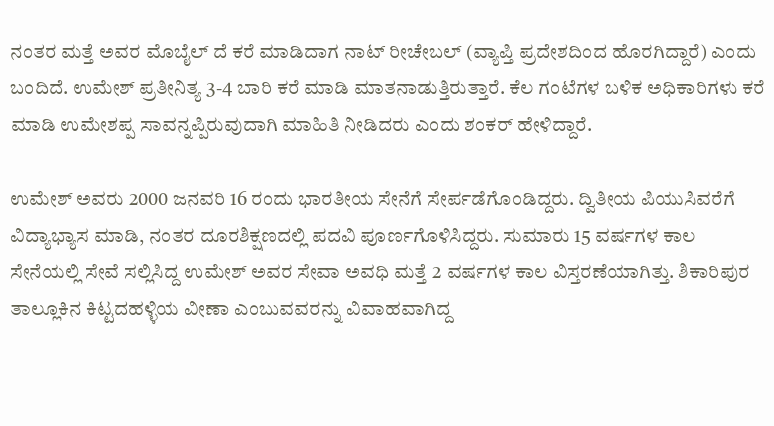ನಂತರ ಮತ್ತೆ ಅವರ ಮೊಬೈಲ್ ದೆ ಕರೆ ಮಾಡಿದಾಗ ನಾಟ್ ರೀಚೇಬಲ್ (ವ್ಯಾಪ್ತಿ ಪ್ರದೇಶದಿಂದ ಹೊರಗಿದ್ದಾರೆ) ಎಂದು ಬಂದಿದೆ. ಉಮೇಶ್ ಪ್ರತೀನಿತ್ಯ 3-4 ಬಾರಿ ಕರೆ ಮಾಡಿ ಮಾತನಾಡುತ್ತಿರುತ್ತಾರೆ. ಕೆಲ ಗಂಟೆಗಳ ಬಳಿಕ ಅಧಿಕಾರಿಗಳು ಕರೆ ಮಾಡಿ ಉಮೇಶಪ್ಪ ಸಾವನ್ನಪ್ಪಿರುವುದಾಗಿ ಮಾಹಿತಿ ನೀಡಿದರು ಎಂದು ಶಂಕರ್ ಹೇಳಿದ್ದಾರೆ.

ಉಮೇಶ್ ಅವರು 2000 ಜನವರಿ 16 ರಂದು ಭಾರತೀಯ ಸೇನೆಗೆ ಸೇರ್ಪಡೆಗೊಂಡಿದ್ದರು. ದ್ವಿತೀಯ ಪಿಯುಸಿವರೆಗೆ ವಿದ್ಯಾಭ್ಯಾಸ ಮಾಡಿ, ನಂತರ ದೂರಶಿಕ್ಷಣದಲ್ಲಿ ಪದವಿ ಪೂರ್ಣಗೊಳಿಸಿದ್ದರು. ಸುಮಾರು 15 ವರ್ಷಗಳ ಕಾಲ ಸೇನೆಯಲ್ಲಿ ಸೇವೆ ಸಲ್ಲಿಸಿದ್ದ ಉಮೇಶ್ ಅವರ ಸೇವಾ ಅವಧಿ ಮತ್ತೆ 2 ವರ್ಷಗಳ ಕಾಲ ವಿಸ್ತರಣೆಯಾಗಿತ್ತು. ಶಿಕಾರಿಪುರ ತಾಲ್ಲೂಕಿನ ಕಿಟ್ಟದಹಳ್ಳಿಯ ವೀಣಾ ಎಂಬುವವರನ್ನು ವಿವಾಹವಾಗಿದ್ದ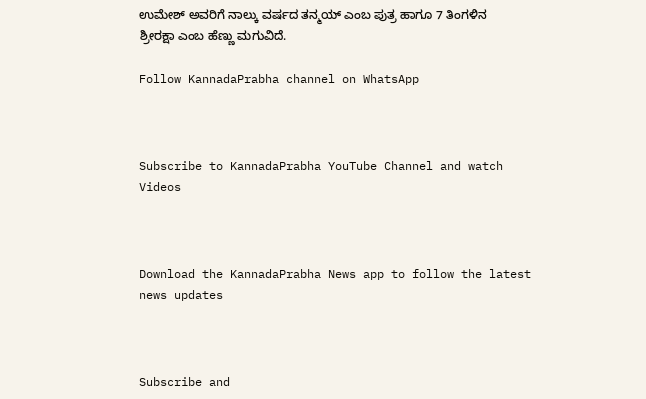ಉಮೇಶ್ ಅವರಿಗೆ ನಾಲ್ಕು ವರ್ಷದ ತನ್ಮಯ್ ಎಂಬ ಪುತ್ರ ಹಾಗೂ 7 ತಿಂಗಳಿನ ಶ್ರೀರಕ್ಷಾ ಎಂಬ ಹೆಣ್ಣು ಮಗುವಿದೆ.

Follow KannadaPrabha channel on WhatsApp



Subscribe to KannadaPrabha YouTube Channel and watch Videos



Download the KannadaPrabha News app to follow the latest news updates



Subscribe and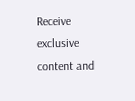Receive exclusive content and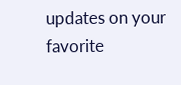updates on your favorite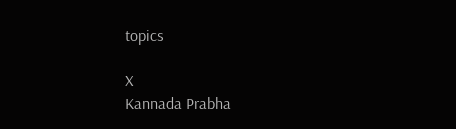topics

X
Kannada Prabha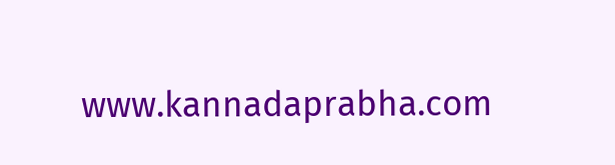www.kannadaprabha.com